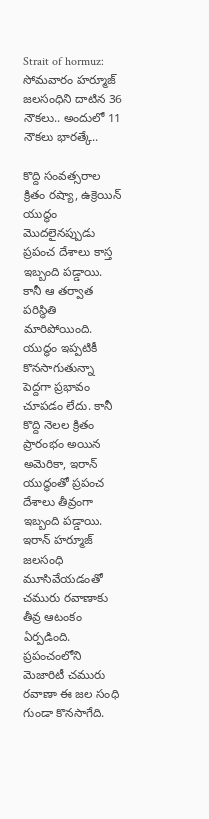Strait of hormuz: సోమవారం హర్మూజ్ జలసంధిని దాటిన 36 నౌకలు.. అందులో 11 నౌకలు భారత్కే..

కొద్ది సంవత్సరాల క్రితం రష్యా, ఉక్రెయిన్ యుద్ధం మొదలైనప్పుడు ప్రపంచ దేశాలు కాస్త ఇబ్బంది పడ్డాయి. కానీ ఆ తర్వాత పరిస్థితి మారిపోయింది. యుద్ధం ఇప్పటికీ కొనసాగుతున్నా పెద్దగా ప్రభావం చూపడం లేదు. కానీ కొద్ది నెలల క్రితం ప్రారంభం అయిన అమెరికా, ఇరాన్ యుద్ధంతో ప్రపంచ దేశాలు తీవ్రంగా ఇబ్బంది పడ్డాయి. ఇరాన్ హర్మూజ్‌ జలసంధి మూసివేయడంతో చమురు రవాణాకు తీవ్ర ఆటంకం ఏర్పడింది. ప్రపంచంలోని మెజారిటీ చమురు రవాణా ఈ జల సంధి గుండా కొనసాగేది.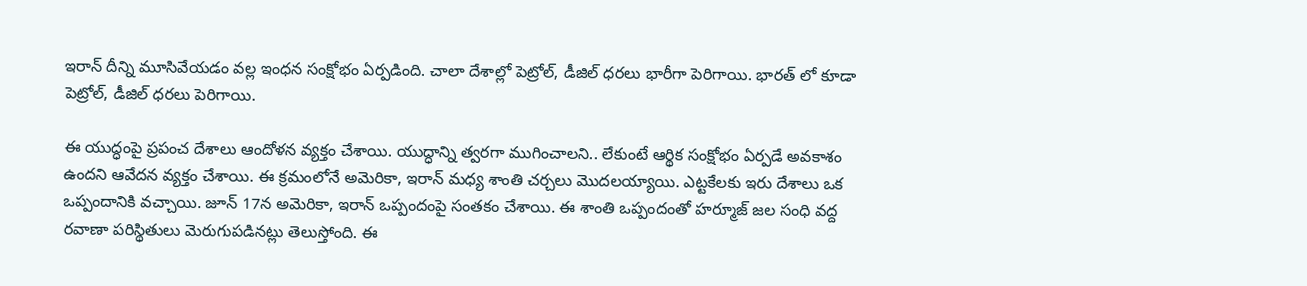ఇరాన్ దీన్ని మూసివేయడం వల్ల ఇంధన సంక్షోభం ఏర్పడింది. చాలా దేశాల్లో పెట్రోల్, డీజిల్ ధరలు భారీగా పెరిగాయి. భారత్ లో కూడా పెట్రోల్, డీజిల్ ధరలు పెరిగాయి.

ఈ యుద్ధంపై ప్రపంచ దేశాలు ఆందోళన వ్యక్తం చేశాయి. యుద్ధాన్ని త్వరగా ముగించాలని.. లేకుంటే ఆర్థిక సంక్షోభం ఏర్పడే అవకాశం ఉందని ఆవేదన వ్యక్తం చేశాయి. ఈ క్రమంలోనే అమెరికా, ఇరాన్ మధ్య శాంతి చర్చలు మొదలయ్యాయి. ఎట్టకేలకు ఇరు దేశాలు ఒక ఒప్పందానికి వచ్చాయి. జూన్ 17న అమెరికా, ఇరాన్ ఒప్పందంపై సంతకం చేశాయి. ఈ శాంతి ఒప్పందంతో హర్మూజ్ జల సంధి వద్ద రవాణా పరిస్థితులు మెరుగుపడినట్లు తెలుస్తోంది. ఈ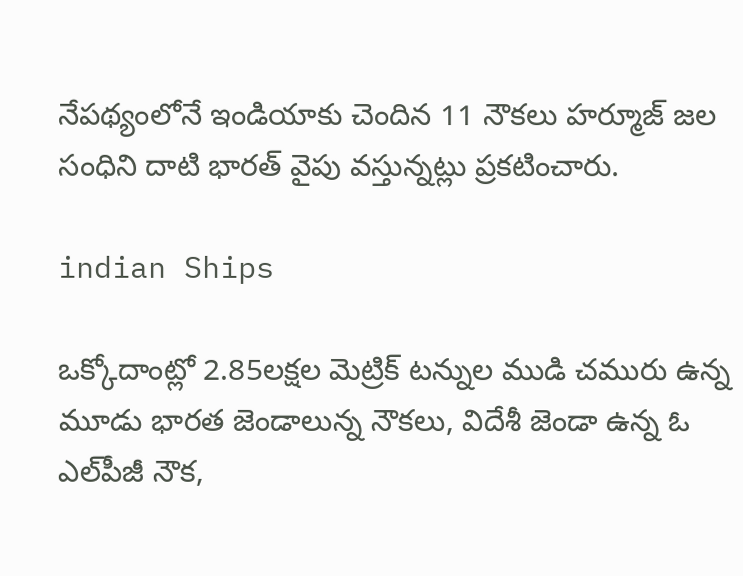నేపథ్యంలోనే ఇండియాకు చెందిన 11 నౌకలు హర్మూజ్ జల సంధిని దాటి భారత్ వైపు వస్తున్నట్లు ప్రకటించారు.

indian Ships

ఒక్కోదాంట్లో 2.85లక్షల మెట్రిక్‌ టన్నుల ముడి చమురు ఉన్న మూడు భారత జెండాలున్న నౌకలు, విదేశీ జెండా ఉన్న ఓ ఎల్‌పీజీ నౌక,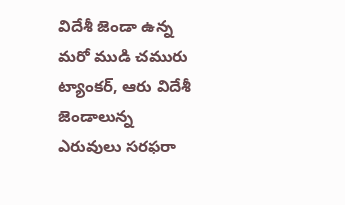విదేశీ జెండా ఉన్న మరో ముడి చమురు ట్యాంకర్‌, ఆరు విదేశీ జెండాలున్న ఎరువులు సరఫరా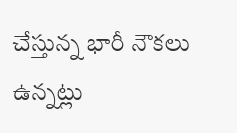చేస్తున్న భారీ నౌకలు ఉన్నట్లు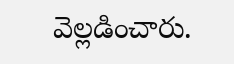వెల్లడించారు.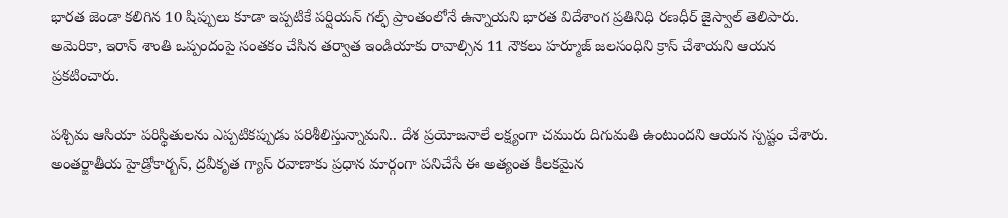భారత జెండా కలిగిన 10 షిప్పులు కూడా ఇప్పటికే పర్షియన్ గల్ఫ్ ప్రాంతంలోనే ఉన్నాయని భారత విదేశాంగ ప్రతినిధి రణధీర్ జైస్వాల్ తెలిపారు. అమెరికా, ఇరాన్ శాంతి ఒప్పందంపై సంతకం చేసిన తర్వాత ఇండియాకు రావాల్సిన 11 నౌకలు హర్మూజ్ జలసంధిని క్రాస్ చేశాయని ఆయన ప్రకటించారు.

పశ్చిమ ఆసియా పరిస్థితులను ఎప్పటికప్పుడు పరిశీలిస్తున్నామని.. దేశ ప్రయోజనాలే లక్ష్యంగా చమురు దిగుమతి ఉంటుందని ఆయన స్పష్టం చేశారు. అంతర్జాతీయ హైడ్రోకార్బన్, ద్రవీకృత గ్యాస్ రవాణాకు ప్రధాన మార్గంగా పనిచేసే ఈ అత్యంత కీలకమైన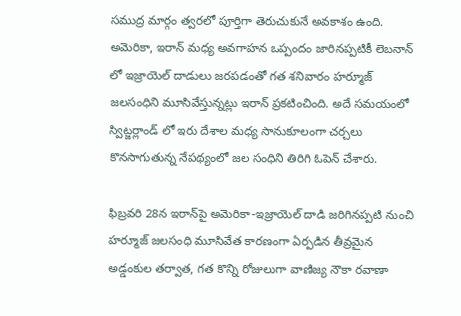సముద్ర మార్గం త్వరలో పూర్తిగా తెరుచుకునే అవకాశం ఉంది. అమెరికా, ఇరాన్ మధ్య అవగాహన ఒప్పందం జారినప్పటికీ లెబనాన్ లో ఇజ్రాయెల్ దాడులు జరపడంతో గత శనివారం హర్మూజ్ జలసంధిని మూసివేస్తున్నట్లు ఇరాన్ ప్రకటించింది. అదే సమయంలో స్విట్జర్లాండ్ లో ఇరు దేశాల మధ్య సానుకూలంగా చర్చలు కొనసాగుతున్న నేపథ్యంలో జల సంధిని తిరిగి ఓపెన్ చేశారు.

ఫిబ్రవరి 28న ఇరాన్‌పై అమెరికా-ఇజ్రాయెల్ దాడి జరిగినప్పటి నుంచి హర్మూజ్ జలసంధి మూసివేత కారణంగా ఏర్పడిన తీవ్రమైన అడ్డంకుల తర్వాత, గత కొన్ని రోజులుగా వాణిజ్య నౌకా రవాణా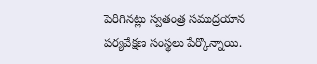పెరిగినట్లు స్వతంత్ర సముద్రయాన పర్యవేక్షణ సంస్థలు పేర్కొన్నాయి.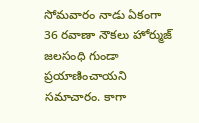సోమవారం నాడు ఏకంగా 36 రవాణా నౌకలు హోర్ముజ్ జలసంధి గుండా ప్రయాణించాయని సమాచారం. కాగా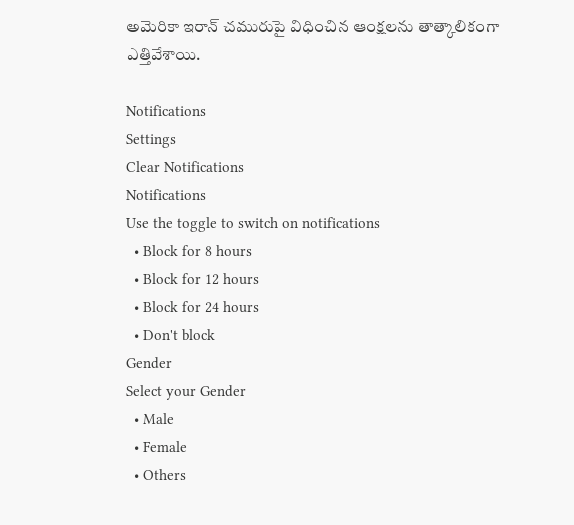అమెరికా ఇరాన్ చమురుపై విధించిన ఆంక్షలను తాత్కాలికంగా ఎత్తివేశాయి.

Notifications
Settings
Clear Notifications
Notifications
Use the toggle to switch on notifications
  • Block for 8 hours
  • Block for 12 hours
  • Block for 24 hours
  • Don't block
Gender
Select your Gender
  • Male
  • Female
  • Others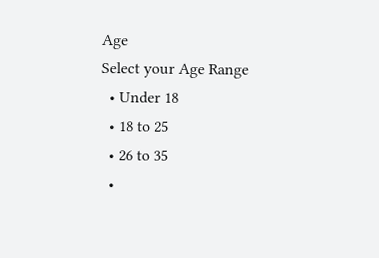Age
Select your Age Range
  • Under 18
  • 18 to 25
  • 26 to 35
  •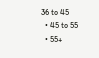36 to 45
  • 45 to 55
  • 55+